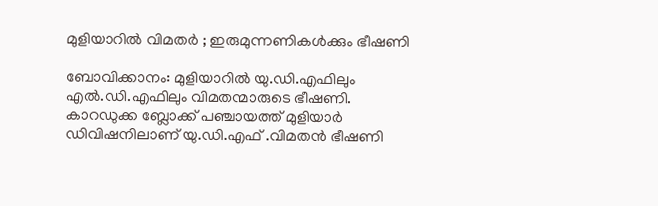മുളിയാറിൽ വിമതർ ; ഇരുമുന്നണികൾക്കും ഭീഷണി

ബോവിക്കാനം: മുളിയാറിൽ യു.ഡി.എഫിലും എൽ.ഡി.എഫിലും വിമതന്മാരുടെ ഭീഷണി. കാറഡുക്ക ബ്ലോക്ക് പഞ്ചായത്ത് മുളിയാർ ഡിവിഷനിലാണ് യു.ഡി.എഫ് .വിമതൻ ഭീഷണി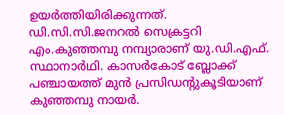ഉയർത്തിയിരിക്കുന്നത്. ഡി.സി.സി.ജനറൽ സെക്രട്ടറി എം.കുഞ്ഞമ്പു നമ്പ്യാരാണ് യു.ഡി.എഫ്. സ്ഥാനാർഥി. കാസർകോട് ബ്ലോക്ക് പഞ്ചായത്ത് മുൻ പ്രസിഡന്റുകൂടിയാണ് കുഞ്ഞമ്പു നായർ.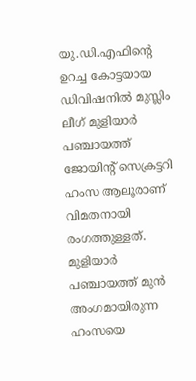യു.ഡി.എഫിന്റെ ഉറച്ച കോട്ടയായ ഡിവിഷനിൽ മുസ്ലിം ലീഗ് മുളിയാർ പഞ്ചായത്ത് ജോയിന്റ് സെക്രട്ടറി ഹംസ ആലൂരാണ് വിമതനായി രംഗത്തുള്ളത്. മുളിയാർ പഞ്ചായത്ത് മുൻ അംഗമായിരുന്ന ഹംസയെ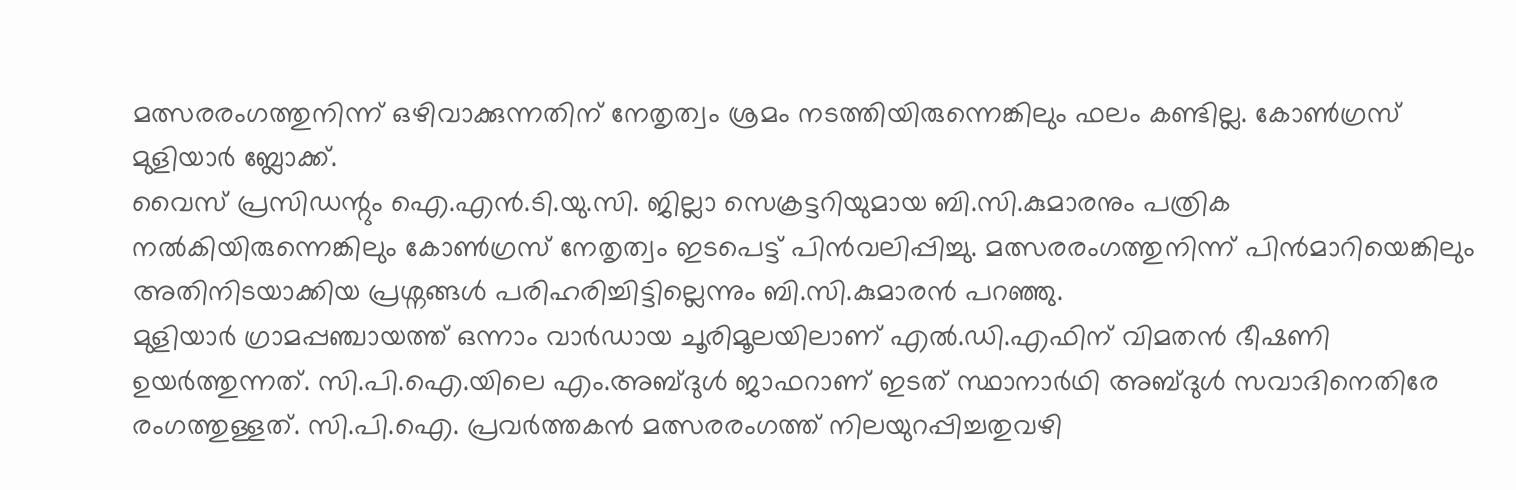മത്സരരംഗത്തുനിന്ന് ഒഴിവാക്കുന്നതിന് നേതൃത്വം ശ്രമം നടത്തിയിരുന്നെങ്കിലും ഫലം കണ്ടില്ല. കോൺഗ്രസ് മുളിയാർ ബ്ലോക്ക്.
വൈസ് പ്രസിഡന്റും ഐ.എൻ.ടി.യു.സി. ജില്ലാ സെക്രട്ടറിയുമായ ബി.സി.കുമാരനും പത്രിക നൽകിയിരുന്നെങ്കിലും കോൺഗ്രസ് നേതൃത്വം ഇടപെട്ട് പിൻവലിപ്പിച്ചു. മത്സരരംഗത്തുനിന്ന് പിൻമാറിയെങ്കിലും അതിനിടയാക്കിയ പ്രശ്നങ്ങൾ പരിഹരിച്ചിട്ടില്ലെന്നും ബി.സി.കുമാരൻ പറഞ്ഞു.
മുളിയാർ ഗ്രാമപ്പഞ്ചായത്ത് ഒന്നാം വാർഡായ ചൂരിമൂലയിലാണ് എൽ.ഡി.എഫിന് വിമതൻ ഭീഷണി ഉയർത്തുന്നത്. സി.പി.ഐ.യിലെ എം.അബ്ദുൾ ജാഫറാണ് ഇടത് സ്ഥാനാർഥി അബ്ദുൾ സവാദിനെതിരേ രംഗത്തുള്ളത്. സി.പി.ഐ. പ്രവർത്തകൻ മത്സരരംഗത്ത് നിലയുറപ്പിച്ചതുവഴി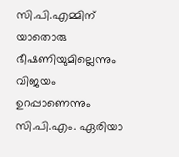സി.പി.എമ്മിന് യാതൊരു ഭീഷണിയുമില്ലെന്നും വിജയം ഉറപ്പാണെന്നും സി.പി.എം. ഏരിയാ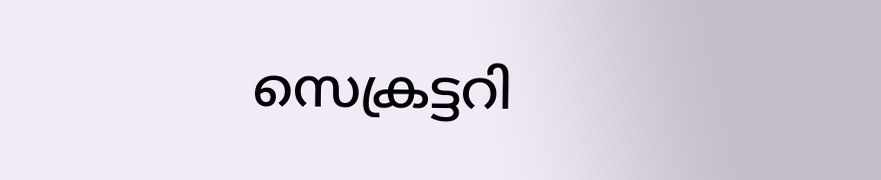സെക്രട്ടറി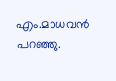എം.മാധവൻ പറഞ്ഞു.